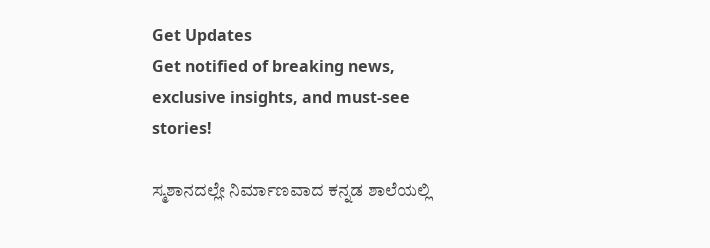Get Updates
Get notified of breaking news, exclusive insights, and must-see stories!

ಸ್ಮಶಾನದಲ್ಲೇ ನಿರ್ಮಾಣವಾದ ಕನ್ನಡ ಶಾಲೆಯಲ್ಲಿ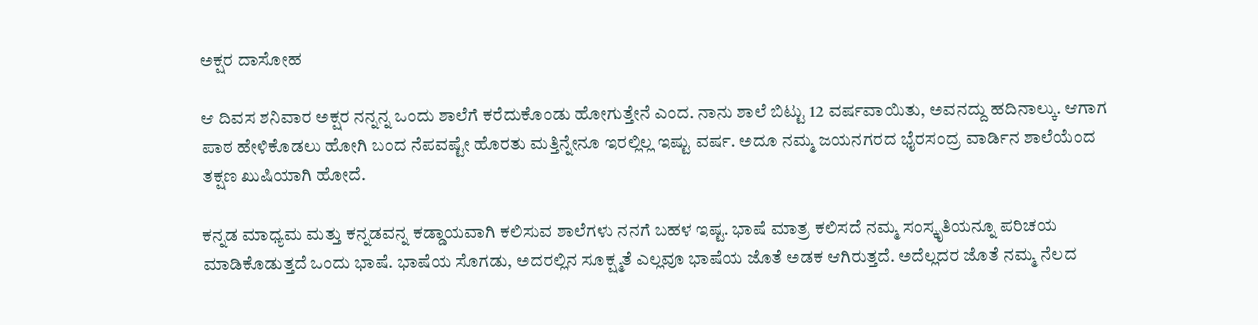ಅಕ್ಷರ ದಾಸೋಹ

ಆ ದಿವಸ ಶನಿವಾರ ಅಕ್ಷರ ನನ್ನನ್ನ ಒಂದು ಶಾಲೆಗೆ ಕರೆದುಕೊಂಡು ಹೋಗುತ್ತೇನೆ ಎಂದ. ನಾನು ಶಾಲೆ ಬಿಟ್ಟು 12 ವರ್ಷವಾಯಿತು, ಅವನದ್ದು ಹದಿನಾಲ್ಕು. ಆಗಾಗ ಪಾಠ ಹೇಳಿಕೊಡಲು ಹೋಗಿ ಬಂದ ನೆಪವಷ್ಟೇ ಹೊರತು ಮತ್ತಿನ್ನೇನೂ ಇರಲ್ಲಿಲ್ಲ ಇಷ್ಟು ವರ್ಷ. ಅದೂ ನಮ್ಮ ಜಯನಗರದ ಭೈರಸಂದ್ರ ವಾರ್ಡಿನ ಶಾಲೆಯೆಂದ ತಕ್ಷಣ ಖುಷಿಯಾಗಿ ಹೋದೆ.

ಕನ್ನಡ ಮಾಧ್ಯಮ ಮತ್ತು ಕನ್ನಡವನ್ನ ಕಡ್ಡಾಯವಾಗಿ ಕಲಿಸುವ ಶಾಲೆಗಳು ನನಗೆ ಬಹಳ ಇಷ್ಟ. ಭಾಷೆ ಮಾತ್ರ ಕಲಿಸದೆ ನಮ್ಮ ಸಂಸ್ಕೃತಿಯನ್ನೂ ಪರಿಚಯ ಮಾಡಿಕೊಡುತ್ತದೆ ಒಂದು ಭಾಷೆ. ಭಾಷೆಯ ಸೊಗಡು, ಅದರಲ್ಲಿನ ಸೂಕ್ಷ್ಮತೆ ಎಲ್ಲವೂ ಭಾಷೆಯ ಜೊತೆ ಅಡಕ ಆಗಿರುತ್ತದೆ. ಅದೆಲ್ಲದರ ಜೊತೆ ನಮ್ಮ ನೆಲದ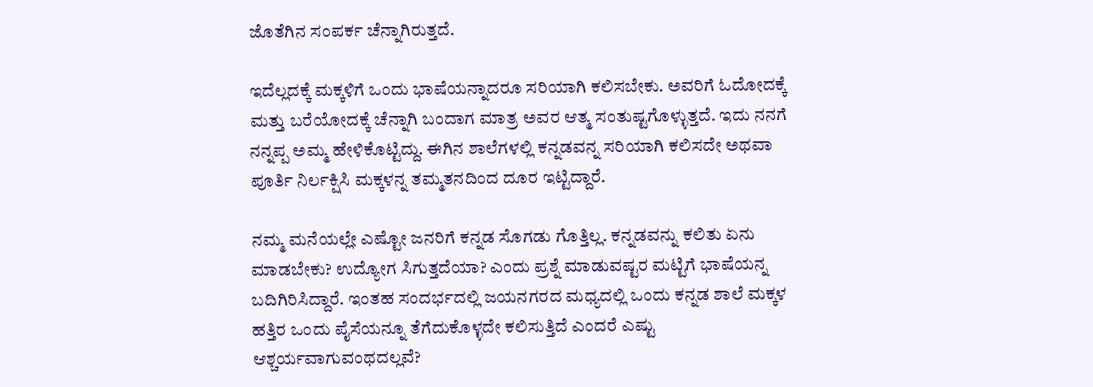ಜೊತೆಗಿನ ಸಂಪರ್ಕ ಚೆನ್ನಾಗಿರುತ್ತದೆ.

ಇದೆಲ್ಲದಕ್ಕೆ ಮಕ್ಕಳಿಗೆ ಒಂದು ಭಾಷೆಯನ್ನಾದರೂ ಸರಿಯಾಗಿ ಕಲಿಸಬೇಕು. ಅವರಿಗೆ ಓದೋದಕ್ಕೆ ಮತ್ತು ಬರೆಯೋದಕ್ಕೆ ಚೆನ್ನಾಗಿ ಬಂದಾಗ ಮಾತ್ರ ಅವರ ಆತ್ಮ ಸಂತುಷ್ಟಗೊಳ್ಳುತ್ತದೆ. ಇದು ನನಗೆ ನನ್ನಪ್ಪ ಅಮ್ಮ ಹೇಳಿಕೊಟ್ಟಿದ್ದು. ಈಗಿನ ಶಾಲೆಗಳಲ್ಲಿ ಕನ್ನಡವನ್ನ ಸರಿಯಾಗಿ ಕಲಿಸದೇ ಅಥವಾ ಪೂರ್ತಿ ನಿರ್ಲಕ್ಷಿಸಿ ಮಕ್ಕಳನ್ನ ತಮ್ಮತನದಿಂದ ದೂರ ಇಟ್ಟಿದ್ದಾರೆ.

ನಮ್ಮ ಮನೆಯಲ್ಲೇ ಎಷ್ಟೋ ಜನರಿಗೆ ಕನ್ನಡ ಸೊಗಡು ಗೊತ್ತಿಲ್ಲ. ಕನ್ನಡವನ್ನು ಕಲಿತು ಏನು ಮಾಡಬೇಕು? ಉದ್ಯೋಗ ಸಿಗುತ್ತದೆಯಾ? ಎಂದು ಪ್ರಶ್ನೆ ಮಾಡುವಷ್ಟರ ಮಟ್ಟಿಗೆ ಭಾಷೆಯನ್ನ ಬದಿಗಿರಿಸಿದ್ದಾರೆ. ಇಂತಹ ಸಂದರ್ಭದಲ್ಲಿ ಜಯನಗರದ ಮಧ್ಯದಲ್ಲಿ ಒಂದು ಕನ್ನಡ ಶಾಲೆ ಮಕ್ಕಳ ಹತ್ತಿರ ಒಂದು ಪೈಸೆಯನ್ನೂ ತೆಗೆದುಕೊಳ್ಳದೇ ಕಲಿಸುತ್ತಿದೆ ಎಂದರೆ ಎಷ್ಟು ಆಶ್ಚರ್ಯವಾಗುವಂಥದಲ್ಲವೆ?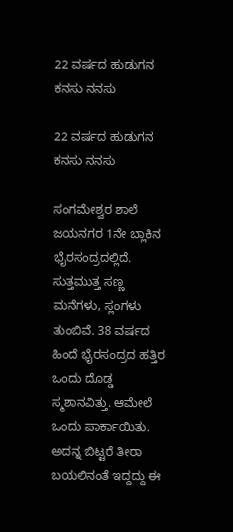22 ವರ್ಷದ ಹುಡುಗನ ಕನಸು ನನಸು

22 ವರ್ಷದ ಹುಡುಗನ ಕನಸು ನನಸು

ಸಂಗಮೇಶ್ವರ ಶಾಲೆ ಜಯನಗರ 1ನೇ ಬ್ಲಾಕಿನ ಭೈರಸಂದ್ರದಲ್ಲಿದೆ. ಸುತ್ತಮುತ್ತ ಸಣ್ಣ ಮನೆಗಳು, ಸ್ಲಂಗಳು ತುಂಬಿವೆ. 38 ವರ್ಷದ ಹಿಂದೆ ಭೈರಸಂದ್ರದ ಹತ್ತಿರ ಒಂದು ದೊಡ್ಡ ಸ್ಮಶಾನವಿತ್ತು. ಆಮೇಲೆ ಒಂದು ಪಾರ್ಕಾಯಿತು. ಅದನ್ನ ಬಿಟ್ಟರೆ ತೀರಾ ಬಯಲಿನಂತೆ ಇದ್ದದ್ದು ಈ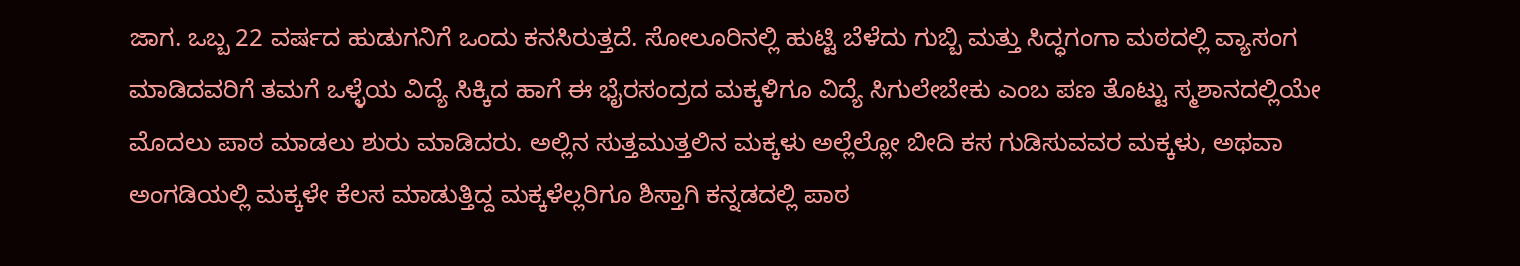ಜಾಗ. ಒಬ್ಬ 22 ವರ್ಷದ ಹುಡುಗನಿಗೆ ಒಂದು ಕನಸಿರುತ್ತದೆ. ಸೋಲೂರಿನಲ್ಲಿ ಹುಟ್ಟಿ ಬೆಳೆದು ಗುಬ್ಬಿ ಮತ್ತು ಸಿದ್ಧಗಂಗಾ ಮಠದಲ್ಲಿ ವ್ಯಾಸಂಗ ಮಾಡಿದವರಿಗೆ ತಮಗೆ ಒಳ್ಳೆಯ ವಿದ್ಯೆ ಸಿಕ್ಕಿದ ಹಾಗೆ ಈ ಭೈರಸಂದ್ರದ ಮಕ್ಕಳಿಗೂ ವಿದ್ಯೆ ಸಿಗುಲೇಬೇಕು ಎಂಬ ಪಣ ತೊಟ್ಟು ಸ್ಮಶಾನದಲ್ಲಿಯೇ ಮೊದಲು ಪಾಠ ಮಾಡಲು ಶುರು ಮಾಡಿದರು. ಅಲ್ಲಿನ ಸುತ್ತಮುತ್ತಲಿನ ಮಕ್ಕಳು ಅಲ್ಲೆಲ್ಲೋ ಬೀದಿ ಕಸ ಗುಡಿಸುವವರ ಮಕ್ಕಳು, ಅಥವಾ ಅಂಗಡಿಯಲ್ಲಿ ಮಕ್ಕಳೇ ಕೆಲಸ ಮಾಡುತ್ತಿದ್ದ ಮಕ್ಕಳೆಲ್ಲರಿಗೂ ಶಿಸ್ತಾಗಿ ಕನ್ನಡದಲ್ಲಿ ಪಾಠ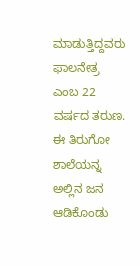ಮಾಡುತ್ತಿದ್ದವರು ಫಾಲನೇತ್ರ ಎಂಬ 22 ವರ್ಷದ ತರುಣ. ಈ ತಿರುಗೋ ಶಾಲೆಯನ್ನ ಅಲ್ಲಿನ ಜನ ಆಡಿಕೊಂಡು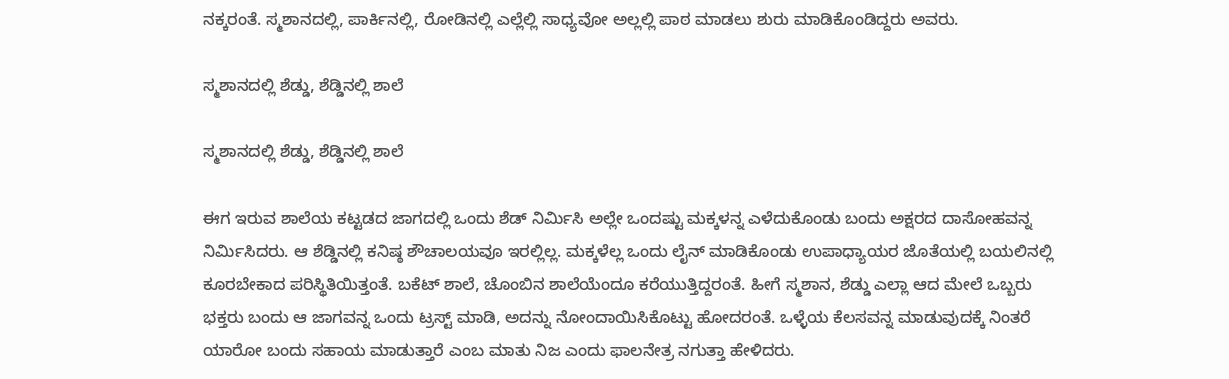ನಕ್ಕರಂತೆ. ಸ್ಮಶಾನದಲ್ಲಿ, ಪಾರ್ಕಿನಲ್ಲಿ, ರೋಡಿನಲ್ಲಿ ಎಲ್ಲೆಲ್ಲಿ ಸಾಧ್ಯವೋ ಅಲ್ಲಲ್ಲಿ ಪಾಠ ಮಾಡಲು ಶುರು ಮಾಡಿಕೊಂಡಿದ್ದರು ಅವರು.

ಸ್ಮಶಾನದಲ್ಲಿ ಶೆಡ್ಡು, ಶೆಡ್ಡಿನಲ್ಲಿ ಶಾಲೆ

ಸ್ಮಶಾನದಲ್ಲಿ ಶೆಡ್ಡು, ಶೆಡ್ಡಿನಲ್ಲಿ ಶಾಲೆ

ಈಗ ಇರುವ ಶಾಲೆಯ ಕಟ್ಟಡದ ಜಾಗದಲ್ಲಿ ಒಂದು ಶೆಡ್ ನಿರ್ಮಿಸಿ ಅಲ್ಲೇ ಒಂದಷ್ಟು ಮಕ್ಕಳನ್ನ ಎಳೆದುಕೊಂಡು ಬಂದು ಅಕ್ಷರದ ದಾಸೋಹವನ್ನ ನಿರ್ಮಿಸಿದರು. ಆ ಶೆಡ್ಡಿನಲ್ಲಿ ಕನಿಷ್ಠ ಶೌಚಾಲಯವೂ ಇರಲ್ಲಿಲ್ಲ. ಮಕ್ಕಳೆಲ್ಲ ಒಂದು ಲೈನ್ ಮಾಡಿಕೊಂಡು ಉಪಾಧ್ಯಾಯರ ಜೊತೆಯಲ್ಲಿ ಬಯಲಿನಲ್ಲಿ ಕೂರಬೇಕಾದ ಪರಿಸ್ಥಿತಿಯಿತ್ತಂತೆ. ಬಕೆಟ್ ಶಾಲೆ, ಚೊಂಬಿನ ಶಾಲೆಯೆಂದೂ ಕರೆಯುತ್ತಿದ್ದರಂತೆ. ಹೀಗೆ ಸ್ಮಶಾನ, ಶೆಡ್ಡು ಎಲ್ಲಾ ಆದ ಮೇಲೆ ಒಬ್ಬರು ಭಕ್ತರು ಬಂದು ಆ ಜಾಗವನ್ನ ಒಂದು ಟ್ರಸ್ಟ್ ಮಾಡಿ, ಅದನ್ನು ನೋಂದಾಯಿಸಿಕೊಟ್ಟು ಹೋದರಂತೆ. ಒಳ್ಳೆಯ ಕೆಲಸವನ್ನ ಮಾಡುವುದಕ್ಕೆ ನಿಂತರೆ ಯಾರೋ ಬಂದು ಸಹಾಯ ಮಾಡುತ್ತಾರೆ ಎಂಬ ಮಾತು ನಿಜ ಎಂದು ಫಾಲನೇತ್ರ ನಗುತ್ತಾ ಹೇಳಿದರು.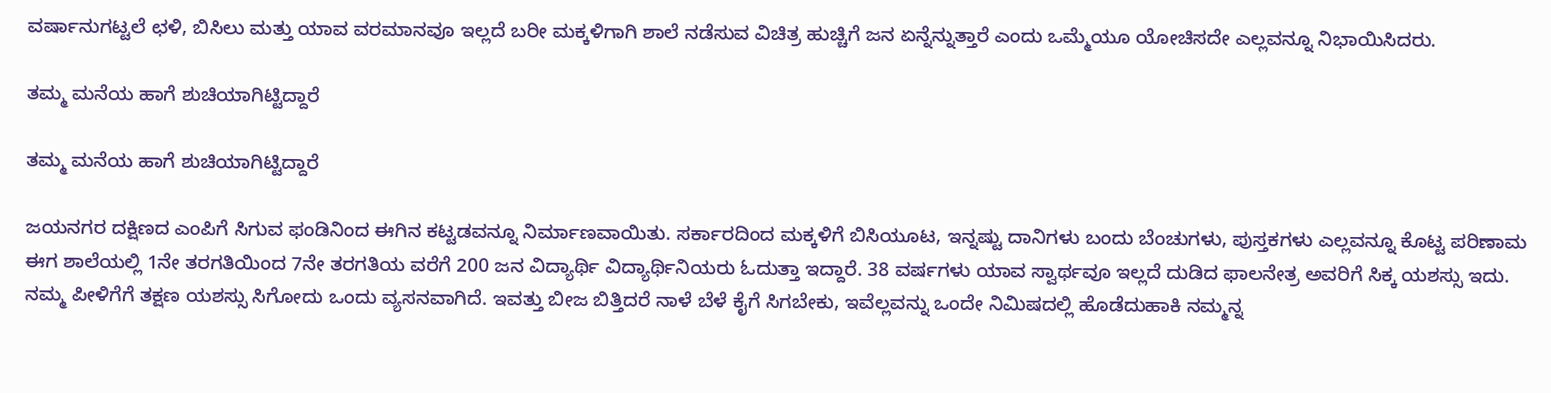ವರ್ಷಾನುಗಟ್ಟಲೆ ಛಳಿ, ಬಿಸಿಲು ಮತ್ತು ಯಾವ ವರಮಾನವೂ ಇಲ್ಲದೆ ಬರೀ ಮಕ್ಕಳಿಗಾಗಿ ಶಾಲೆ ನಡೆಸುವ ವಿಚಿತ್ರ ಹುಚ್ಚಿಗೆ ಜನ ಏನ್ನೆನ್ನುತ್ತಾರೆ ಎಂದು ಒಮ್ಮೆಯೂ ಯೋಚಿಸದೇ ಎಲ್ಲವನ್ನೂ ನಿಭಾಯಿಸಿದರು.

ತಮ್ಮ ಮನೆಯ ಹಾಗೆ ಶುಚಿಯಾಗಿಟ್ಟಿದ್ದಾರೆ

ತಮ್ಮ ಮನೆಯ ಹಾಗೆ ಶುಚಿಯಾಗಿಟ್ಟಿದ್ದಾರೆ

ಜಯನಗರ ದಕ್ಷಿಣದ ಎಂಪಿಗೆ ಸಿಗುವ ಫಂಡಿನಿಂದ ಈಗಿನ ಕಟ್ಟಡವನ್ನೂ ನಿರ್ಮಾಣವಾಯಿತು. ಸರ್ಕಾರದಿಂದ ಮಕ್ಕಳಿಗೆ ಬಿಸಿಯೂಟ, ಇನ್ನಷ್ಟು ದಾನಿಗಳು ಬಂದು ಬೆಂಚುಗಳು, ಪುಸ್ತಕಗಳು ಎಲ್ಲವನ್ನೂ ಕೊಟ್ಟ ಪರಿಣಾಮ ಈಗ ಶಾಲೆಯಲ್ಲಿ 1ನೇ ತರಗತಿಯಿಂದ 7ನೇ ತರಗತಿಯ ವರೆಗೆ 200 ಜನ ವಿದ್ಯಾರ್ಥಿ ವಿದ್ಯಾರ್ಥಿನಿಯರು ಓದುತ್ತಾ ಇದ್ದಾರೆ. 38 ವರ್ಷಗಳು ಯಾವ ಸ್ವಾರ್ಥವೂ ಇಲ್ಲದೆ ದುಡಿದ ಫಾಲನೇತ್ರ ಅವರಿಗೆ ಸಿಕ್ಕ ಯಶಸ್ಸು ಇದು. ನಮ್ಮ ಪೀಳಿಗೆಗೆ ತಕ್ಷಣ ಯಶಸ್ಸು ಸಿಗೋದು ಒಂದು ವ್ಯಸನವಾಗಿದೆ. ಇವತ್ತು ಬೀಜ ಬಿತ್ತಿದರೆ ನಾಳೆ ಬೆಳೆ ಕೈಗೆ ಸಿಗಬೇಕು, ಇವೆಲ್ಲವನ್ನು ಒಂದೇ ನಿಮಿಷದಲ್ಲಿ ಹೊಡೆದುಹಾಕಿ ನಮ್ಮನ್ನ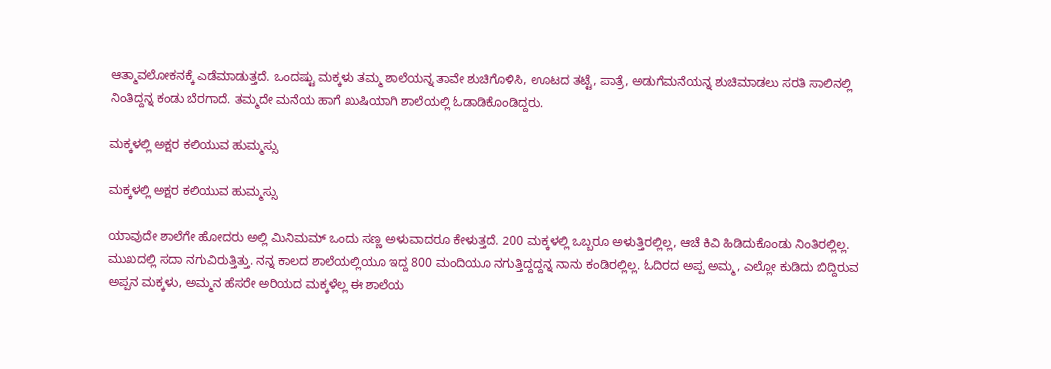ಆತ್ಮಾವಲೋಕನಕ್ಕೆ ಎಡೆಮಾಡುತ್ತದೆ. ಒಂದಷ್ಟು ಮಕ್ಕಳು ತಮ್ಮ ಶಾಲೆಯನ್ನ ತಾವೇ ಶುಚಿಗೊಳಿಸಿ, ಊಟದ ತಟ್ಟೆ, ಪಾತ್ರೆ, ಅಡುಗೆಮನೆಯನ್ನ ಶುಚಿಮಾಡಲು ಸರತಿ ಸಾಲಿನಲ್ಲಿ ನಿಂತಿದ್ದನ್ನ ಕಂಡು ಬೆರಗಾದೆ. ತಮ್ಮದೇ ಮನೆಯ ಹಾಗೆ ಖುಷಿಯಾಗಿ ಶಾಲೆಯಲ್ಲಿ ಓಡಾಡಿಕೊಂಡಿದ್ದರು.

ಮಕ್ಕಳಲ್ಲಿ ಅಕ್ಷರ ಕಲಿಯುವ ಹುಮ್ಮಸ್ಸು

ಮಕ್ಕಳಲ್ಲಿ ಅಕ್ಷರ ಕಲಿಯುವ ಹುಮ್ಮಸ್ಸು

ಯಾವುದೇ ಶಾಲೆಗೇ ಹೋದರು ಅಲ್ಲಿ ಮಿನಿಮಮ್ ಒಂದು ಸಣ್ಣ ಅಳುವಾದರೂ ಕೇಳುತ್ತದೆ. 200 ಮಕ್ಕಳಲ್ಲಿ ಒಬ್ಬರೂ ಅಳುತ್ತಿರಲ್ಲಿಲ್ಲ, ಆಚೆ ಕಿವಿ ಹಿಡಿದುಕೊಂಡು ನಿಂತಿರಲ್ಲಿಲ್ಲ. ಮುಖದಲ್ಲಿ ಸದಾ ನಗುವಿರುತ್ತಿತ್ತು. ನನ್ನ ಕಾಲದ ಶಾಲೆಯಲ್ಲಿಯೂ ಇದ್ದ 800 ಮಂದಿಯೂ ನಗುತ್ತಿದ್ದದ್ದನ್ನ ನಾನು ಕಂಡಿರಲ್ಲಿಲ್ಲ. ಓದಿರದ ಅಪ್ಪ ಅಮ್ಮ, ಎಲ್ಲೋ ಕುಡಿದು ಬಿದ್ದಿರುವ ಅಪ್ಪನ ಮಕ್ಕಳು, ಅಮ್ಮನ ಹೆಸರೇ ಅರಿಯದ ಮಕ್ಕಳೆಲ್ಲ ಈ ಶಾಲೆಯ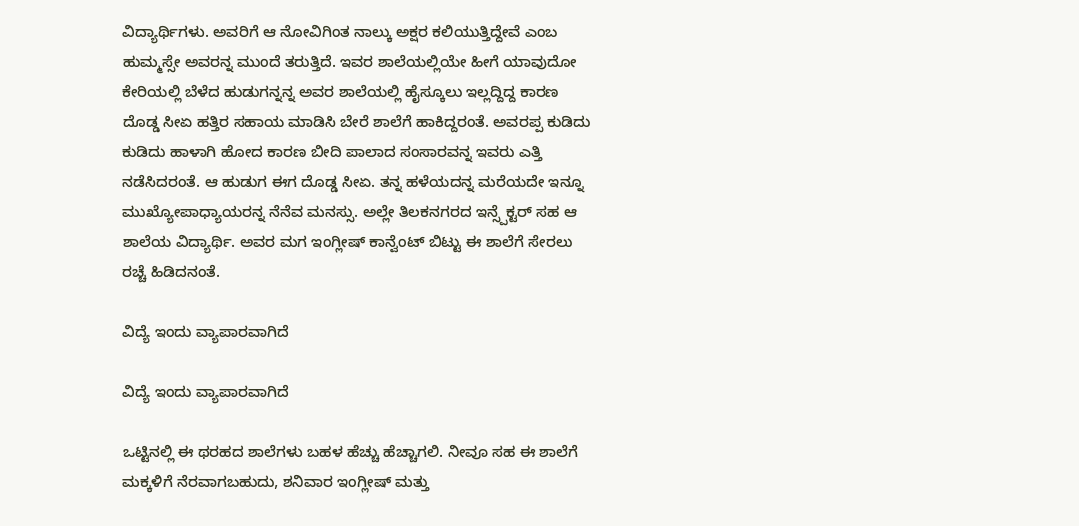ವಿದ್ಯಾರ್ಥಿಗಳು. ಅವರಿಗೆ ಆ ನೋವಿಗಿಂತ ನಾಲ್ಕು ಅಕ್ಷರ ಕಲಿಯುತ್ತಿದ್ದೇವೆ ಎಂಬ ಹುಮ್ಮಸ್ಸೇ ಅವರನ್ನ ಮುಂದೆ ತರುತ್ತಿದೆ. ಇವರ ಶಾಲೆಯಲ್ಲಿಯೇ ಹೀಗೆ ಯಾವುದೋ ಕೇರಿಯಲ್ಲಿ ಬೆಳೆದ ಹುಡುಗನ್ನನ್ನ ಅವರ ಶಾಲೆಯಲ್ಲಿ ಹೈಸ್ಕೂಲು ಇಲ್ಲದ್ದಿದ್ದ ಕಾರಣ ದೊಡ್ಡ ಸೀಏ ಹತ್ತಿರ ಸಹಾಯ ಮಾಡಿಸಿ ಬೇರೆ ಶಾಲೆಗೆ ಹಾಕಿದ್ದರಂತೆ. ಅವರಪ್ಪ ಕುಡಿದು ಕುಡಿದು ಹಾಳಾಗಿ ಹೋದ ಕಾರಣ ಬೀದಿ ಪಾಲಾದ ಸಂಸಾರವನ್ನ ಇವರು ಎತ್ತಿ ನಡೆಸಿದರಂತೆ. ಆ ಹುಡುಗ ಈಗ ದೊಡ್ಡ ಸೀಏ. ತನ್ನ ಹಳೆಯದನ್ನ ಮರೆಯದೇ ಇನ್ನೂ ಮುಖ್ಯೋಪಾಧ್ಯಾಯರನ್ನ ನೆನೆವ ಮನಸ್ಸು. ಅಲ್ಲೇ ತಿಲಕನಗರದ ಇನ್ಸ್ಪೆಕ್ಟರ್ ಸಹ ಆ ಶಾಲೆಯ ವಿದ್ಯಾರ್ಥಿ. ಅವರ ಮಗ ಇಂಗ್ಲೀಷ್ ಕಾನ್ವೆಂಟ್ ಬಿಟ್ಟು ಈ ಶಾಲೆಗೆ ಸೇರಲು ರಚ್ಚೆ ಹಿಡಿದನಂತೆ.

ವಿದ್ಯೆ ಇಂದು ವ್ಯಾಪಾರವಾಗಿದೆ

ವಿದ್ಯೆ ಇಂದು ವ್ಯಾಪಾರವಾಗಿದೆ

ಒಟ್ಟಿನಲ್ಲಿ ಈ ಥರಹದ ಶಾಲೆಗಳು ಬಹಳ ಹೆಚ್ಚು ಹೆಚ್ಚಾಗಲಿ. ನೀವೂ ಸಹ ಈ ಶಾಲೆಗೆ ಮಕ್ಕಳಿಗೆ ನೆರವಾಗಬಹುದು, ಶನಿವಾರ ಇಂಗ್ಲೀಷ್ ಮತ್ತು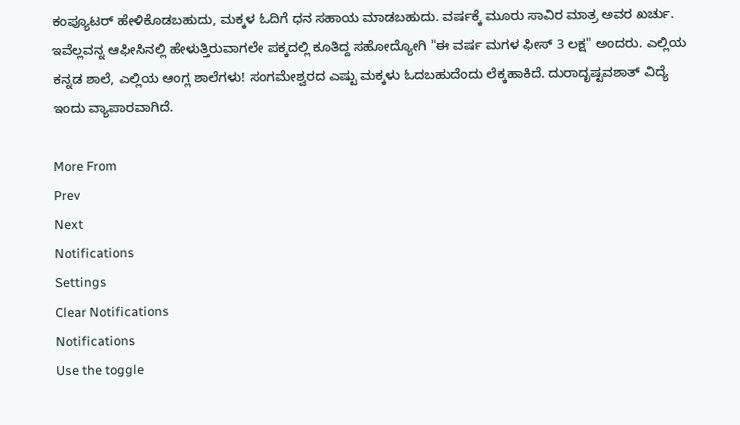ಕಂಪ್ಯೂಟರ್ ಹೇಳಿಕೊಡಬಹುದು, ಮಕ್ಕಳ ಓದಿಗೆ ಧನ ಸಹಾಯ ಮಾಡಬಹುದು. ವರ್ಷಕ್ಕೆ ಮೂರು ಸಾವಿರ ಮಾತ್ರ ಅವರ ಖರ್ಚು. ಇವೆಲ್ಲವನ್ನ ಆಫೀಸಿನಲ್ಲಿ ಹೇಳುತ್ತಿರುವಾಗಲೇ ಪಕ್ಕದಲ್ಲಿ ಕೂತಿದ್ದ ಸಹೋದ್ಯೋಗಿ "ಈ ವರ್ಷ ಮಗಳ ಫೀಸ್ 3 ಲಕ್ಷ" ಅಂದರು. ಎಲ್ಲಿಯ ಕನ್ನಡ ಶಾಲೆ, ಎಲ್ಲಿಯ ಆಂಗ್ಲ ಶಾಲೆಗಳು! ಸಂಗಮೇಶ್ವರದ ಎಷ್ಟು ಮಕ್ಕಳು ಓದಬಹುದೆಂದು ಲೆಕ್ಕಹಾಕಿದೆ. ದುರಾದೃಷ್ಟವಶಾತ್ ವಿದ್ಯೆ ಇಂದು ವ್ಯಾಪಾರವಾಗಿದೆ.

More From
Prev
Next
Notifications
Settings
Clear Notifications
Notifications
Use the toggle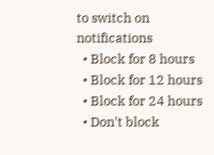to switch on notifications
  • Block for 8 hours
  • Block for 12 hours
  • Block for 24 hours
  • Don't block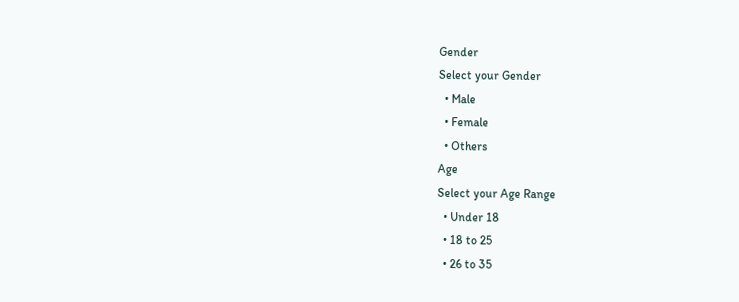Gender
Select your Gender
  • Male
  • Female
  • Others
Age
Select your Age Range
  • Under 18
  • 18 to 25
  • 26 to 35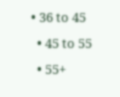• 36 to 45
  • 45 to 55
  • 55+